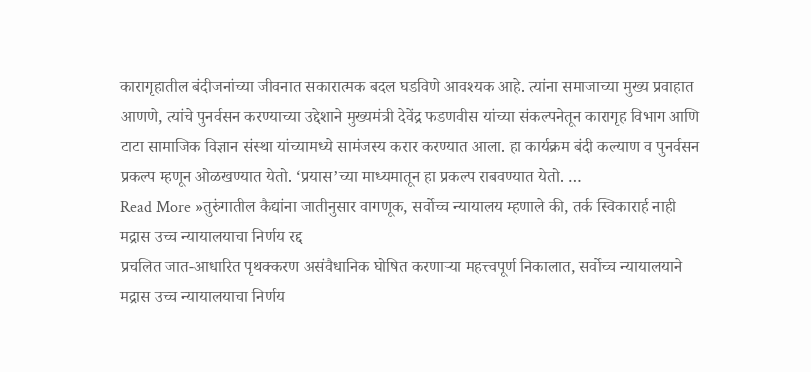कारागृहातील बंदीजनांच्या जीवनात सकारात्मक बदल घडविणे आवश्यक आहे. त्यांना समाजाच्या मुख्य प्रवाहात आणणे, त्यांचे पुनर्वसन करण्याच्या उद्देशाने मुख्यमंत्री देवेंद्र फडणवीस यांच्या संकल्पनेतून कारागृह विभाग आणि टाटा सामाजिक विज्ञान संस्था यांच्यामध्ये सामंजस्य करार करण्यात आला. हा कार्यक्रम बंदी कल्याण व पुनर्वसन प्रकल्प म्हणून ओळखण्यात येतो. ‘प्रयास’च्या माध्यमातून हा प्रकल्प राबवण्यात येतो. …
Read More »तुरुंगातील कैद्यांना जातीनुसार वागणूक, सर्वोच्च न्यायालय म्हणाले की, तर्क स्विकारार्ह नाही मद्रास उच्च न्यायालयाचा निर्णय रद्द
प्रचलित जात-आधारित पृथक्करण असंवैधानिक घोषित करणाऱ्या महत्त्वपूर्ण निकालात, सर्वोच्च न्यायालयाने मद्रास उच्च न्यायालयाचा निर्णय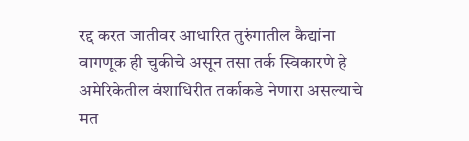रद्द करत जातीवर आधारित तुरुंगातील कैद्यांना वागणूक ही चुकीचे असून तसा तर्क स्विकारणे हे अमेरिकेतील वंशाधिरीत तर्काकडे नेणारा असल्याचे मत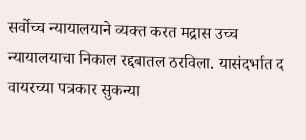सर्वोच्च न्यायालयाने व्यक्त करत मद्रास उच्च न्यायालयाचा निकाल रद्दबातल ठरविला. यासंदर्भात द वायरच्या पत्रकार सुकन्या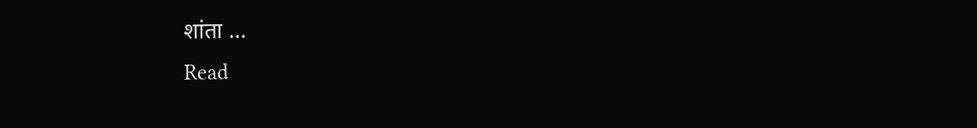शांता …
Read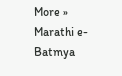More »
Marathi e-Batmya